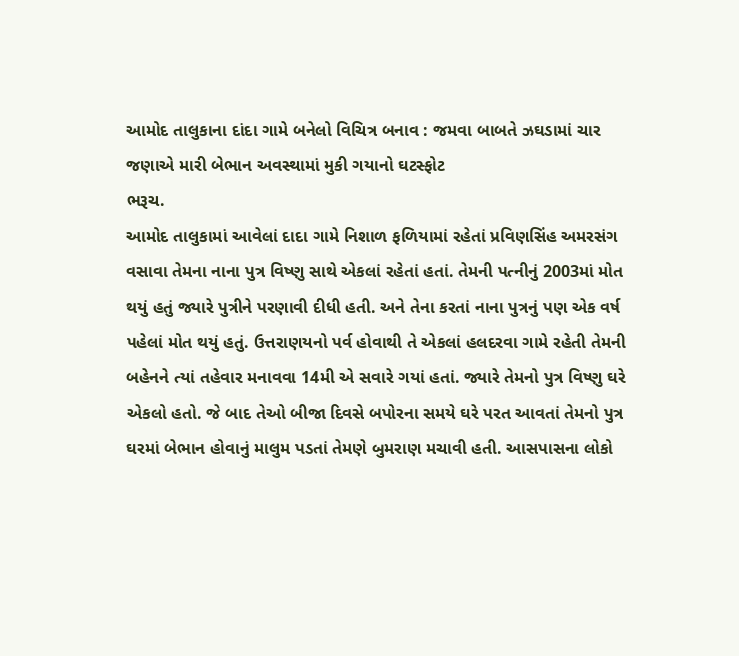આમોદ તાલુકાના દાંદા ગામે બનેલો વિચિત્ર બનાવ : જમવા બાબતે ઝઘડામાં ચાર જણાએ મારી બેભાન અવસ્થામાં મુકી ગયાનો ઘટસ્ફોટ
ભરૂચ.
આમોદ તાલુકામાં આવેલાં દાદા ગામે નિશાળ ફળિયામાં રહેતાં પ્રવિણસિંહ અમરસંગ વસાવા તેમના નાના પુત્ર વિષ્ણુ સાથે એકલાં રહેતાં હતાં. તેમની પત્નીનું 2003માં મોત થયું હતું જ્યારે પુત્રીને પરણાવી દીધી હતી. અને તેના કરતાં નાના પુત્રનું પણ એક વર્ષ પહેલાં મોત થયું હતું. ઉત્તરાણયનો પર્વ હોવાથી તે એકલાં હલદરવા ગામે રહેતી તેમની બહેનને ત્યાં તહેવાર મનાવવા 14મી એ સવારે ગયાં હતાં. જ્યારે તેમનો પુત્ર વિષ્ણુ ઘરે એકલો હતો. જે બાદ તેઓ બીજા દિવસે બપોરના સમયે ઘરે પરત આવતાં તેમનો પુત્ર ઘરમાં બેભાન હોવાનું માલુમ પડતાં તેમણે બુમરાણ મચાવી હતી. આસપાસના લોકો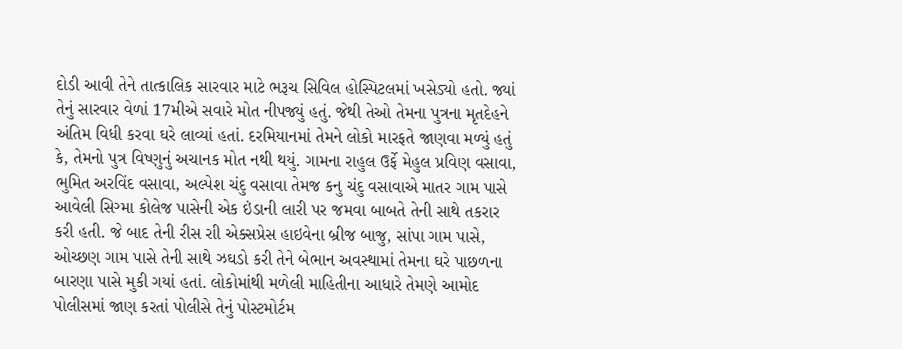દોડી આવી તેને તાત્કાલિક સારવાર માટે ભરૂચ સિવિલ હોસ્પિટલમાં ખસેડ્યો હતો. જ્યાં તેનું સારવાર વેળાં 17મીએ સવારે મોત નીપજ્યું હતું. જેથી તેઓ તેમના પુત્રના મૃતદેહને અંતિમ વિધી કરવા ઘરે લાવ્યાં હતાં. દરમિયાનમાં તેમને લોકો મારફતે જાણવા મળ્યું હતું કે, તેમનો પુત્ર વિષ્ણુનું અચાનક મોત નથી થયું. ગામના રાહુલ ઉર્ફે મેહુલ પ્રવિણ વસાવા, ભુમિત અરવિંદ વસાવા, અલ્પેશ ચંદુ વસાવા તેમજ કનુ ચંદુ વસાવાએ માતર ગામ પાસે આવેલી સિગ્મા કોલેજ પાસેની એક ઇંડાની લારી પર જમવા બાબતે તેની સાથે તકરાર કરી હતી. જે બાદ તેની રીસ રાી એક્સપ્રેસ હાઇવેના બ્રીજ બાજુ, સાંપા ગામ પાસે, ઓચ્છણ ગામ પાસે તેની સાથે ઝઘડો કરી તેને બેભાન અવસ્થામાં તેમના ઘરે પાછળના બારણા પાસે મુકી ગયાં હતાં. લોકોમાંથી મળેલી માહિતીના આધારે તેમણે આમોદ પોલીસમાં જાણ કરતાં પોલીસે તેનું પોસ્ટમોર્ટમ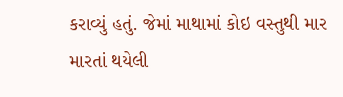કરાવ્યું હતું. જેમાં માથામાં કોઇ વસ્તુથી માર મારતાં થયેલી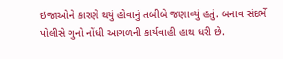ઇજાઓને કારણે થયું હોવાનું તબીબે જણાવ્યું હતું. બનાવ સંદર્ભે પોલીસે ગુનો નોંધી આગળની કાર્યવાહી હાથ ધરી છે.